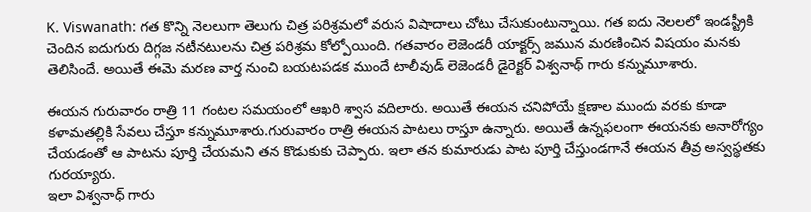K. Viswanath: గత కొన్ని నెలలుగా తెలుగు చిత్ర పరిశ్రమలో వరుస విషాదాలు చోటు చేసుకుంటున్నాయి. గత ఐదు నెలలలో ఇండస్ట్రీకి చెందిన ఐదుగురు దిగ్గజ నటీనటులను చిత్ర పరిశ్రమ కోల్పోయింది. గతవారం లెజెండరీ యాక్టర్స్ జమున మరణించిన విషయం మనకు తెలిసిందే. అయితే ఈమె మరణ వార్త నుంచి బయటపడక ముందే టాలీవుడ్ లెజెండరీ డైరెక్టర్ విశ్వనాథ్ గారు కన్నుమూశారు.

ఈయన గురువారం రాత్రి 11 గంటల సమయంలో ఆఖరి శ్వాస వదిలారు. అయితే ఈయన చనిపోయే క్షణాల ముందు వరకు కూడా కళామతల్లికి సేవలు చేస్తూ కన్నుమూశారు.గురువారం రాత్రి ఈయన పాటలు రాస్తూ ఉన్నారు. అయితే ఉన్నఫలంగా ఈయనకు అనారోగ్యం చేయడంతో ఆ పాటను పూర్తి చేయమని తన కొడుకుకు చెప్పారు. ఇలా తన కుమారుడు పాట పూర్తి చేస్తుండగానే ఈయన తీవ్ర అస్వస్థతకు గురయ్యారు.
ఇలా విశ్వనాధ్ గారు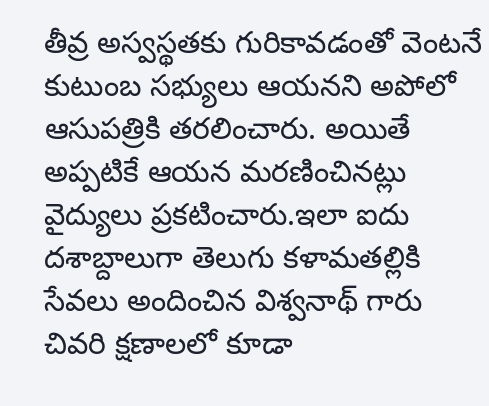తీవ్ర అస్వస్థతకు గురికావడంతో వెంటనే కుటుంబ సభ్యులు ఆయనని అపోలో ఆసుపత్రికి తరలించారు. అయితే అప్పటికే ఆయన మరణించినట్లు వైద్యులు ప్రకటించారు.ఇలా ఐదు దశాబ్దాలుగా తెలుగు కళామతల్లికి సేవలు అందించిన విశ్వనాథ్ గారు చివరి క్షణాలలో కూడా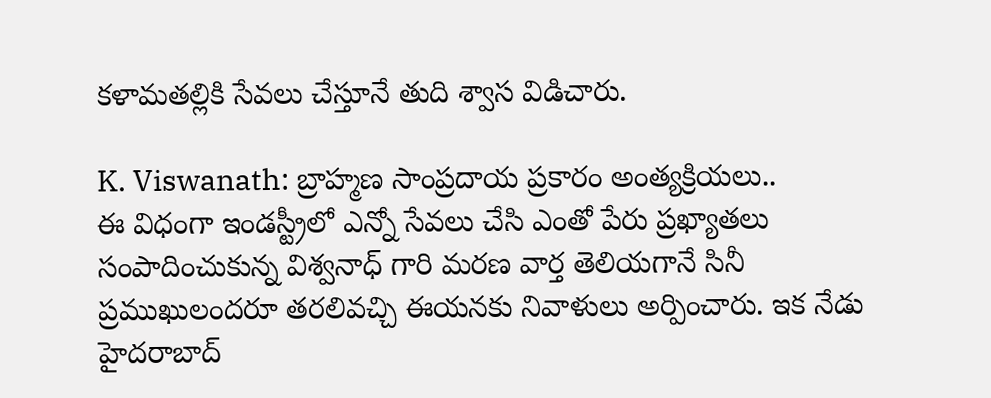కళామతల్లికి సేవలు చేస్తూనే తుది శ్వాస విడిచారు.

K. Viswanath: బ్రాహ్మణ సాంప్రదాయ ప్రకారం అంత్యక్రియలు..
ఈ విధంగా ఇండస్ట్రీలో ఎన్నో సేవలు చేసి ఎంతో పేరు ప్రఖ్యాతలు సంపాదించుకున్న విశ్వనాధ్ గారి మరణ వార్త తెలియగానే సినీ ప్రముఖులందరూ తరలివచ్చి ఈయనకు నివాళులు అర్పించారు. ఇక నేడు హైదరాబాద్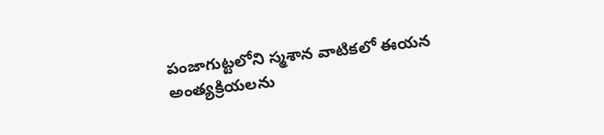పంజాగుట్టలోని స్మశాన వాటికలో ఈయన అంత్యక్రియలను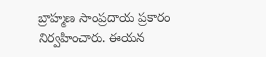బ్రాహ్మణ సాంప్రదాయ ప్రకారం నిర్వహించారు. ఈయన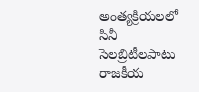అంత్యక్రియలలో సినీ సెలబ్రిటీలపాటు రాజకీయ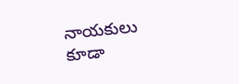నాయకులు కూడా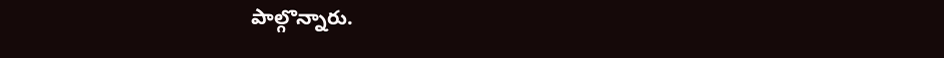పాల్గొన్నారు.